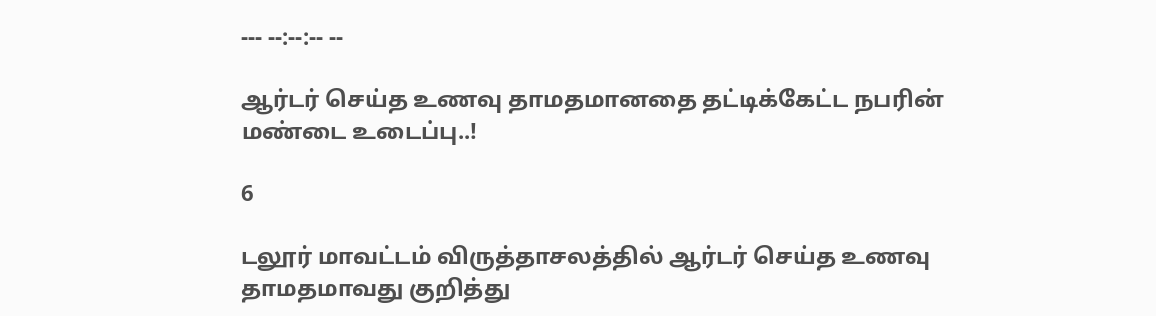--- --:--:-- --

ஆர்டர் செய்த உணவு தாமதமானதை தட்டிக்கேட்ட நபரின் மண்டை உடைப்பு..!

6

டலூர் மாவட்டம் விருத்தாசலத்தில் ஆர்டர் செய்த உணவு தாமதமாவது குறித்து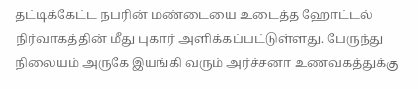தட்டிக்கேட்ட நபரின் மண்டையை உடைத்த ஹோட்டல் நிர்வாகத்தின் மீது புகார் அளிக்கப்பட்டுள்ளது. பேருந்து நிலையம் அருகே இயங்கி வரும் அர்ச்சனா உணவகத்துக்கு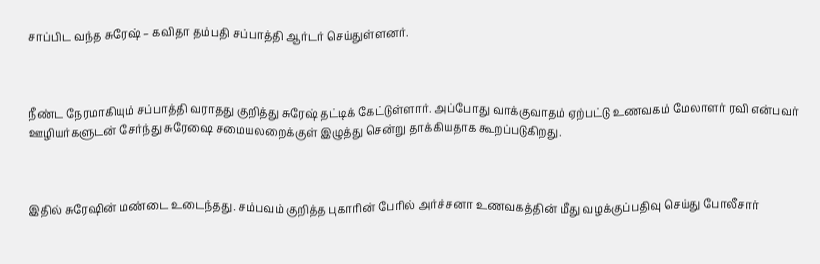சாப்பிட வந்த சுரேஷ் – கவிதா தம்பதி சப்பாத்தி ஆர்டர் செய்துள்ளனர்.



நீண்ட நேரமாகியும் சப்பாத்தி வராதது குறித்து சுரேஷ் தட்டிக் கேட்டுள்ளார். அப்போது வாக்குவாதம் ஏற்பட்டு உணவகம் மேலாளர் ரவி என்பவர் ஊழியர்களுடன் சேர்ந்து சுரேஷை சமையலறைக்குள் இழுத்து சென்று தாக்கியதாக கூறப்படுகிறது.



இதில் சுரேஷின் மண்டை உடைந்தது. சம்பவம் குறித்த புகாரின் பேரில் அர்ச்சனா உணவகத்தின் மீது வழக்குப்பதிவு செய்து போலீசார்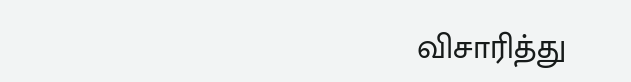விசாரித்து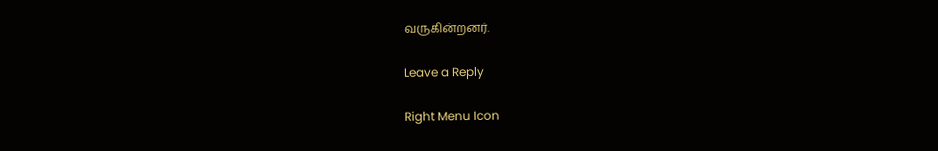வருகின்றனர்.

Leave a Reply

Right Menu Icon